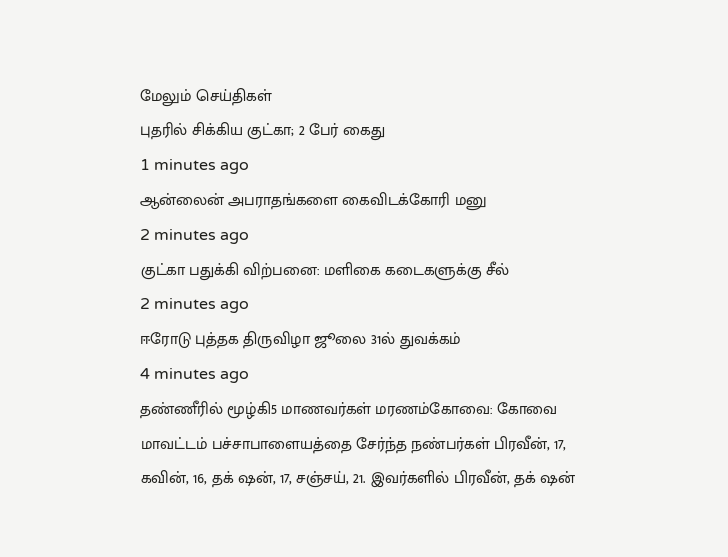மேலும் செய்திகள்
புதரில் சிக்கிய குட்கா; 2 பேர் கைது
1 minutes ago
ஆன்லைன் அபராதங்களை கைவிடக்கோரி மனு
2 minutes ago
குட்கா பதுக்கி விற்பனை: மளிகை கடைகளுக்கு சீல்
2 minutes ago
ஈரோடு புத்தக திருவிழா ஜூலை 31ல் துவக்கம்
4 minutes ago
தண்ணீரில் மூழ்கி5 மாணவர்கள் மரணம்கோவை: கோவை மாவட்டம் பச்சாபாளையத்தை சேர்ந்த நண்பர்கள் பிரவீன், 17, கவின், 16, தக் ஷன், 17, சஞ்சய், 21. இவர்களில் பிரவீன், தக் ஷன்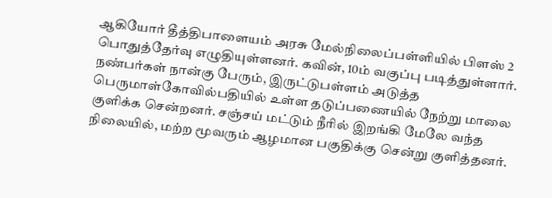ஆகியோர் தீத்திபாளையம் அரசு மேல்நிலைப்பள்ளியில் பிளஸ் 2 பொதுத்தேர்வு எழுதியுள்ளனர். கவின், 10ம் வகுப்பு படித்துள்ளார். நண்பர்கள் நான்கு பேரும், இருட்டுபள்ளம் அடுத்த பெருமாள்கோவில்பதியில் உள்ள தடுப்பணையில் நேற்று மாலை குளிக்க சென்றனர். சஞ்சய் மட்டும் நீரில் இறங்கி மேலே வந்த நிலையில், மற்ற மூவரும் ஆழமான பகுதிக்கு சென்று குளித்தனர்.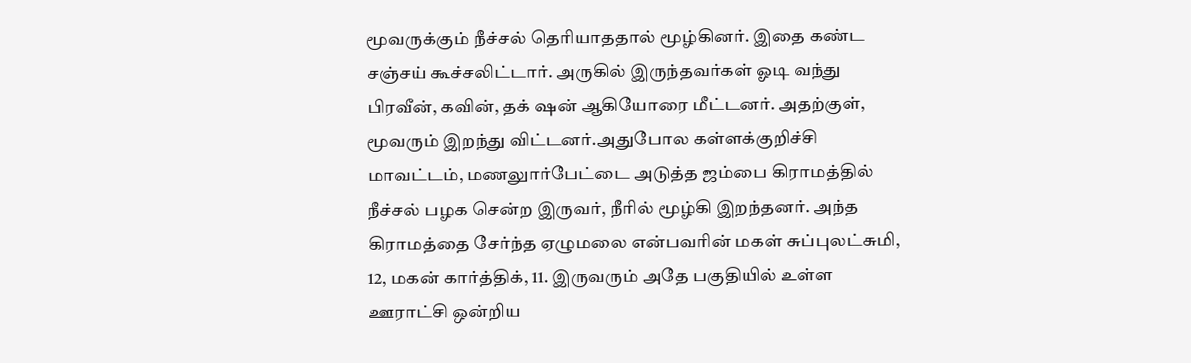மூவருக்கும் நீச்சல் தெரியாததால் மூழ்கினர். இதை கண்ட சஞ்சய் கூச்சலிட்டார். அருகில் இருந்தவர்கள் ஓடி வந்து பிரவீன், கவின், தக் ஷன் ஆகியோரை மீட்டனர். அதற்குள், மூவரும் இறந்து விட்டனர்.அதுபோல கள்ளக்குறிச்சி மாவட்டம், மணலுார்பேட்டை அடுத்த ஜம்பை கிராமத்தில் நீச்சல் பழக சென்ற இருவர், நீரில் மூழ்கி இறந்தனர். அந்த கிராமத்தை சேர்ந்த ஏழுமலை என்பவரின் மகள் சுப்புலட்சுமி, 12, மகன் கார்த்திக், 11. இருவரும் அதே பகுதியில் உள்ள ஊராட்சி ஒன்றிய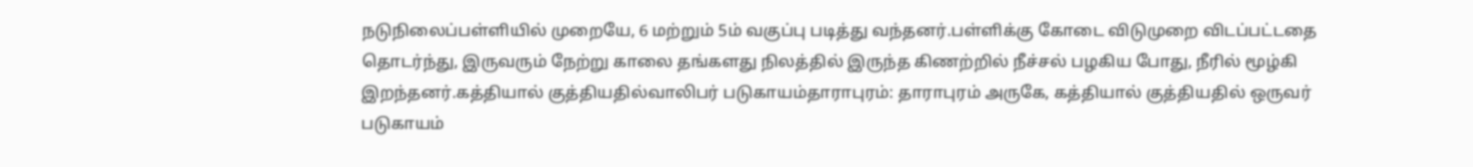நடுநிலைப்பள்ளியில் முறையே, 6 மற்றும் 5ம் வகுப்பு படித்து வந்தனர்.பள்ளிக்கு கோடை விடுமுறை விடப்பட்டதை தொடர்ந்து, இருவரும் நேற்று காலை தங்களது நிலத்தில் இருந்த கிணற்றில் நீச்சல் பழகிய போது, நீரில் மூழ்கி இறந்தனர்.கத்தியால் குத்தியதில்வாலிபர் படுகாயம்தாராபுரம்: தாராபுரம் அருகே, கத்தியால் குத்தியதில் ஒருவர் படுகாயம்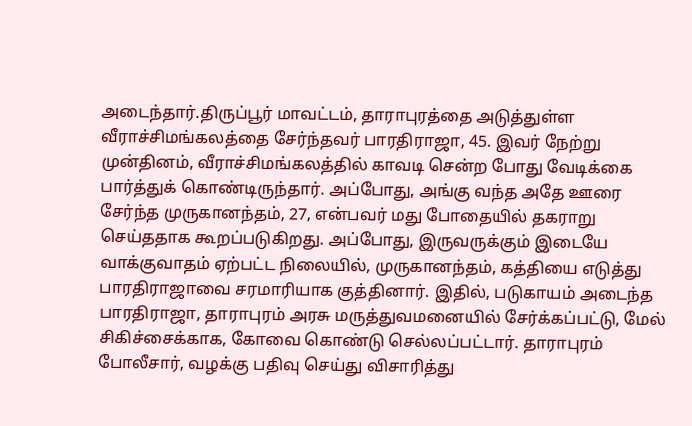அடைந்தார்.திருப்பூர் மாவட்டம், தாராபுரத்தை அடுத்துள்ள வீராச்சிமங்கலத்தை சேர்ந்தவர் பாரதிராஜா, 45. இவர் நேற்று முன்தினம், வீராச்சிமங்கலத்தில் காவடி சென்ற போது வேடிக்கை பார்த்துக் கொண்டிருந்தார். அப்போது, அங்கு வந்த அதே ஊரை சேர்ந்த முருகானந்தம், 27, என்பவர் மது போதையில் தகராறு செய்ததாக கூறப்படுகிறது. அப்போது, இருவருக்கும் இடையே வாக்குவாதம் ஏற்பட்ட நிலையில், முருகானந்தம், கத்தியை எடுத்து பாரதிராஜாவை சரமாரியாக குத்தினார். இதில், படுகாயம் அடைந்த பாரதிராஜா, தாராபுரம் அரசு மருத்துவமனையில் சேர்க்கப்பட்டு, மேல் சிகிச்சைக்காக, கோவை கொண்டு செல்லப்பட்டார். தாராபுரம் போலீசார், வழக்கு பதிவு செய்து விசாரித்து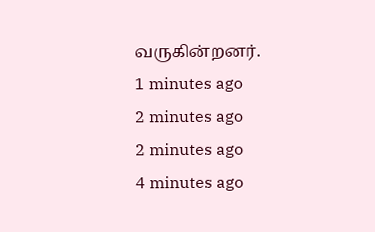வருகின்றனர்.
1 minutes ago
2 minutes ago
2 minutes ago
4 minutes ago